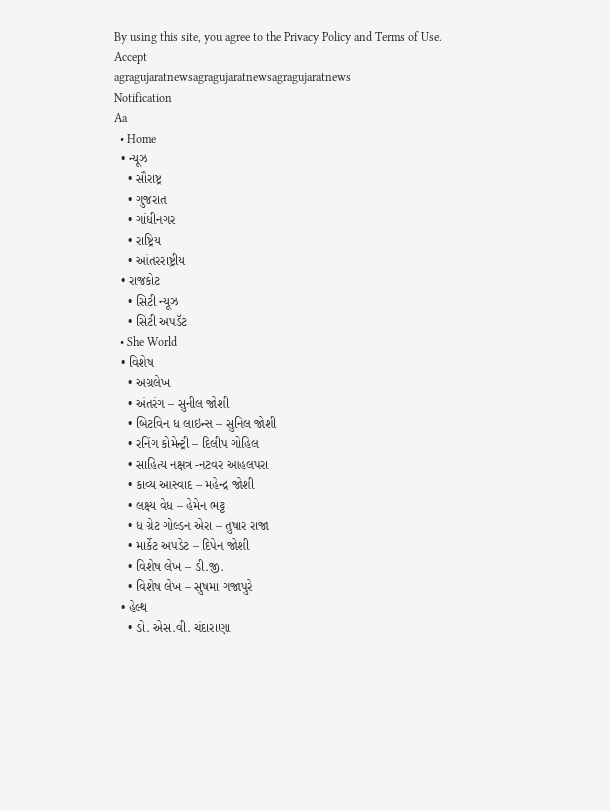By using this site, you agree to the Privacy Policy and Terms of Use.
Accept
agragujaratnewsagragujaratnewsagragujaratnews
Notification
Aa
  • Home
  • ન્યૂઝ
    • સૌરાષ્ટ્ર
    • ગુજરાત
    • ગાંધીનગર
    • રાષ્ટ્રિય
    • આંતરરાષ્ટ્રીય
  • રાજકોટ
    • સિટી ન્યૂઝ
    • સિટી અપડૅટ
  • She World
  • વિશેષ
    • અગ્રલેખ
    • અંતરંગ – સુનીલ જોશી
    • બિટવિન ધ લાઇન્સ – સુનિલ જોશી
    • રનિંગ કોમેન્ટ્રી – દિલીપ ગોહિલ
    • સાહિત્ય નક્ષત્ર -નટવર આહલપરા
    • કાવ્ય આસ્વાદ – મહેન્દ્ર જોશી
    • લક્ષ્ય વેધ – હેમેન ભટ્ટ
    • ધ ગ્રેટ ગોલ્ડન એરા – તુષાર રાજા
    • માર્કેટ અપડેટ – દિપેન જોશી
    • વિશેષ લેખ – ડી.જી.
    • વિશેષ લેખ – સુષમા ગજાપુરે
  • હેલ્થ
    • ડો. એસ.વી. ચંદારાણા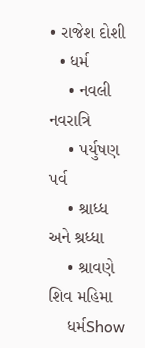• રાજેશ દોશી
  • ધર્મ
    • નવલી નવરાત્રિ
    • પર્યુષણ પર્વ
    • શ્રાધ્ધ અને શ્રધ્ધા
    • શ્રાવણે શિવ મહિમા
    ધર્મShow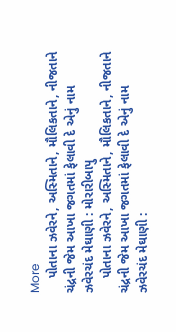More
    પોતાના ઝવેરને, અસ્મિતાને, મૌલિકતાને, નીજતાને ચંદ્રની જેમ આખા જગતમાં ફેલાવી દે એનું નામ ઝવેરચંદ મેઘાણી : મોરારીબાપુ
    પોતાના ઝવેરને, અસ્મિતાને, મૌલિકતાને, નીજતાને ચંદ્રની જેમ આખા જગતમાં ફેલાવી દે એનું નામ ઝવેરચંદ મેઘાણી :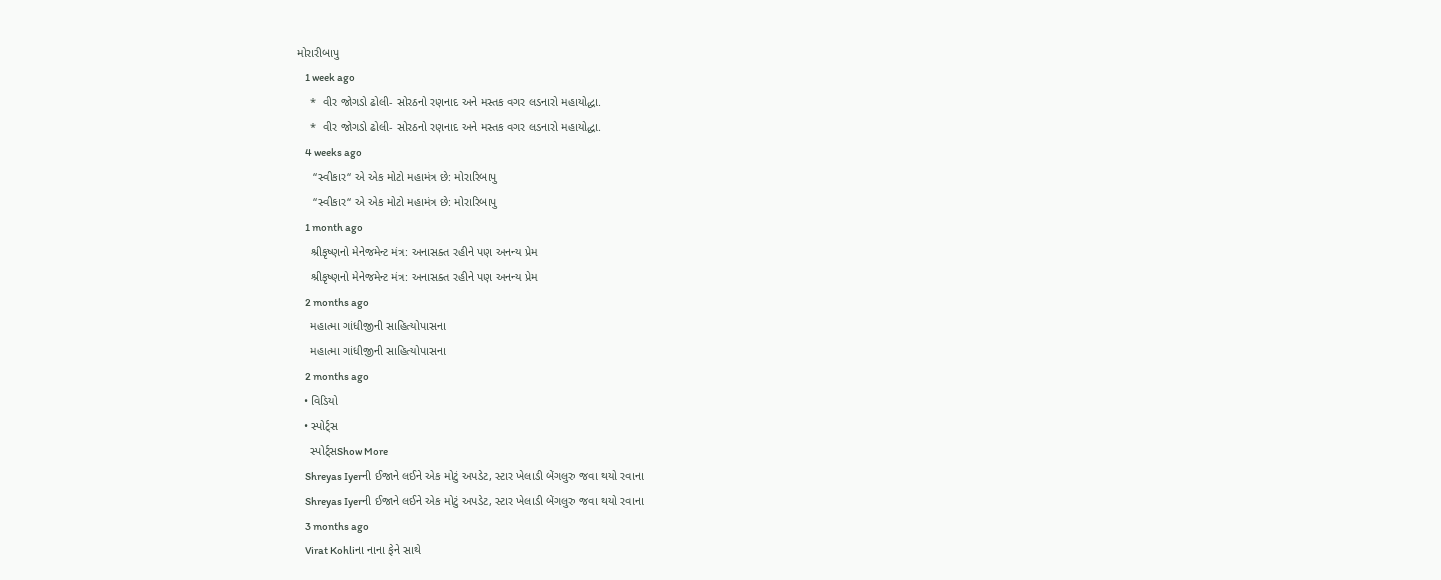મોરારીબાપુ
    1 week ago
    *  વીર જોગડો ઢોલી- સોરઠનો રણનાદ અને મસ્તક વગર લડનારો મહાયોદ્ધા.
    *  વીર જોગડો ઢોલી- સોરઠનો રણનાદ અને મસ્તક વગર લડનારો મહાયોદ્ધા.
    4 weeks ago
     “સ્વીકાર“ એ એક મોટો મહામંત્ર છે: મોરારિબાપુ
     “સ્વીકાર“ એ એક મોટો મહામંત્ર છે: મોરારિબાપુ
    1 month ago
    શ્રીકૃષ્ણનો મેનેજમેન્ટ મંત્ર: અનાસક્ત રહીને પણ અનન્ય પ્રેમ
    શ્રીકૃષ્ણનો મેનેજમેન્ટ મંત્ર: અનાસક્ત રહીને પણ અનન્ય પ્રેમ
    2 months ago
    મહાત્મા ગાંધીજીની સાહિત્યોપાસના
    મહાત્મા ગાંધીજીની સાહિત્યોપાસના
    2 months ago
  • વિડિયો
  • સ્પોર્ટ્સ
    સ્પોર્ટ્સShow More
    Shreyas Iyerની ઈજાને લઈને એક મોટું અપડેટ, સ્ટાર ખેલાડી બેંગલુરુ જવા થયો રવાના
    Shreyas Iyerની ઈજાને લઈને એક મોટું અપડેટ, સ્ટાર ખેલાડી બેંગલુરુ જવા થયો રવાના
    3 months ago
    Virat Kohliના નાના ફેને સાથે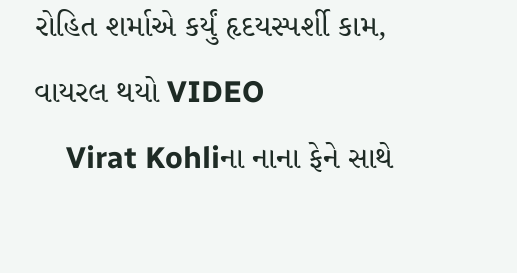રોહિત શર્માએ કર્યું હૃદયસ્પર્શી કામ, વાયરલ થયો VIDEO
    Virat Kohliના નાના ફેને સાથે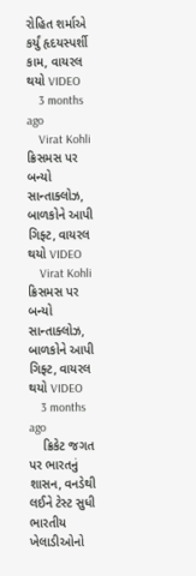રોહિત શર્માએ કર્યું હૃદયસ્પર્શી કામ, વાયરલ થયો VIDEO
    3 months ago
    Virat Kohli ક્રિસમસ પર બન્યો સાન્તાક્લોઝ, બાળકોને આપી ગિફ્ટ, વાયરલ થયો VIDEO
    Virat Kohli ક્રિસમસ પર બન્યો સાન્તાક્લોઝ, બાળકોને આપી ગિફ્ટ, વાયરલ થયો VIDEO
    3 months ago
    ક્રિકેટ જગત પર ભારતનું શાસન, વનડેથી લઈને ટેસ્ટ સુધી ભારતીય ખેલાડીઓનો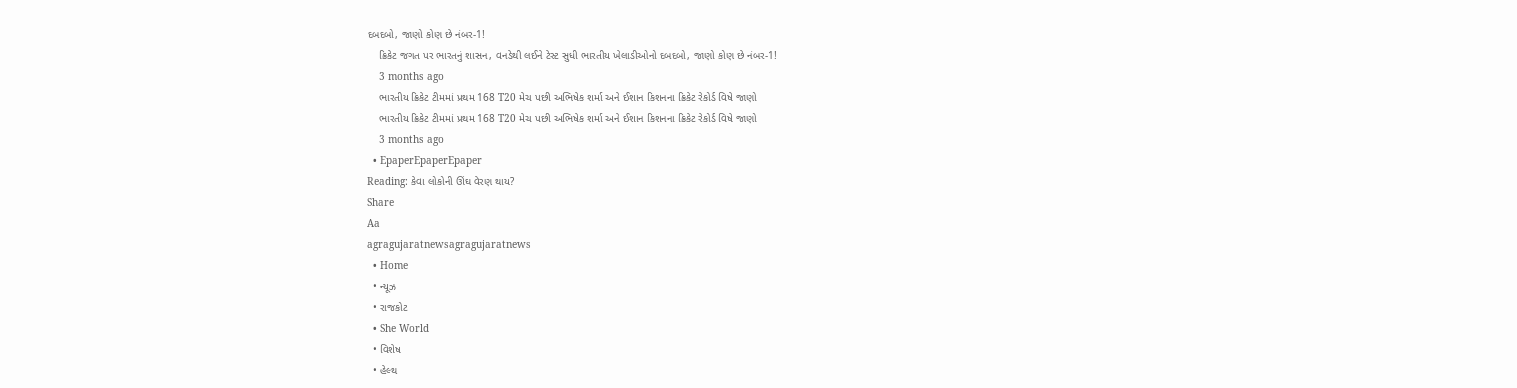દબદબો, જાણો કોણ છે નંબર-1!
    ક્રિકેટ જગત પર ભારતનું શાસન, વનડેથી લઈને ટેસ્ટ સુધી ભારતીય ખેલાડીઓનો દબદબો, જાણો કોણ છે નંબર-1!
    3 months ago
    ભારતીય ક્રિકેટ ટીમમાં પ્રથમ 168 T20 મેચ પછી અભિષેક શર્મા અને ઈશાન કિશનના ક્રિકેટ રેકોર્ડ વિષે જાણો
    ભારતીય ક્રિકેટ ટીમમાં પ્રથમ 168 T20 મેચ પછી અભિષેક શર્મા અને ઈશાન કિશનના ક્રિકેટ રેકોર્ડ વિષે જાણો
    3 months ago
  • EpaperEpaperEpaper
Reading: કેવા લોકોની ઊંઘ વેરણ થાય?
Share
Aa
agragujaratnewsagragujaratnews
  • Home
  • ન્યૂઝ
  • રાજકોટ
  • She World
  • વિશેષ
  • હેલ્થ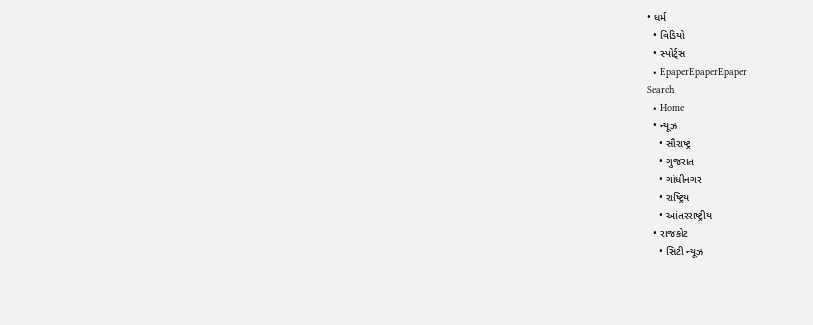• ધર્મ
  • વિડિયો
  • સ્પોર્ટ્સ
  • EpaperEpaperEpaper
Search
  • Home
  • ન્યૂઝ
    • સૌરાષ્ટ્ર
    • ગુજરાત
    • ગાંધીનગર
    • રાષ્ટ્રિય
    • આંતરરાષ્ટ્રીય
  • રાજકોટ
    • સિટી ન્યૂઝ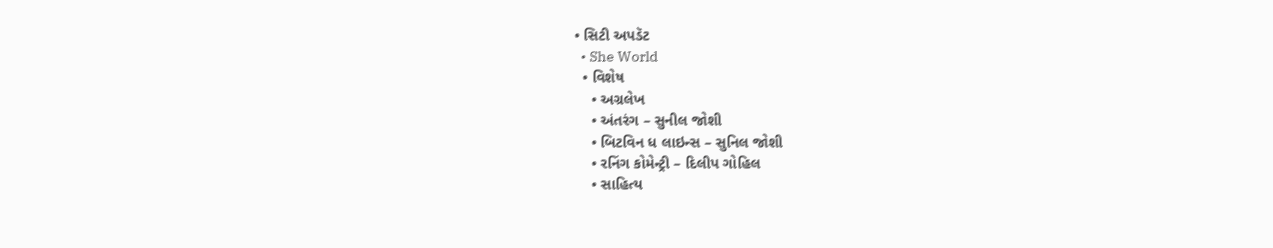• સિટી અપડૅટ
  • She World
  • વિશેષ
    • અગ્રલેખ
    • અંતરંગ – સુનીલ જોશી
    • બિટવિન ધ લાઇન્સ – સુનિલ જોશી
    • રનિંગ કોમેન્ટ્રી – દિલીપ ગોહિલ
    • સાહિત્ય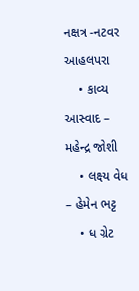નક્ષત્ર -નટવર આહલપરા
    • કાવ્ય આસ્વાદ – મહેન્દ્ર જોશી
    • લક્ષ્ય વેધ – હેમેન ભટ્ટ
    • ધ ગ્રેટ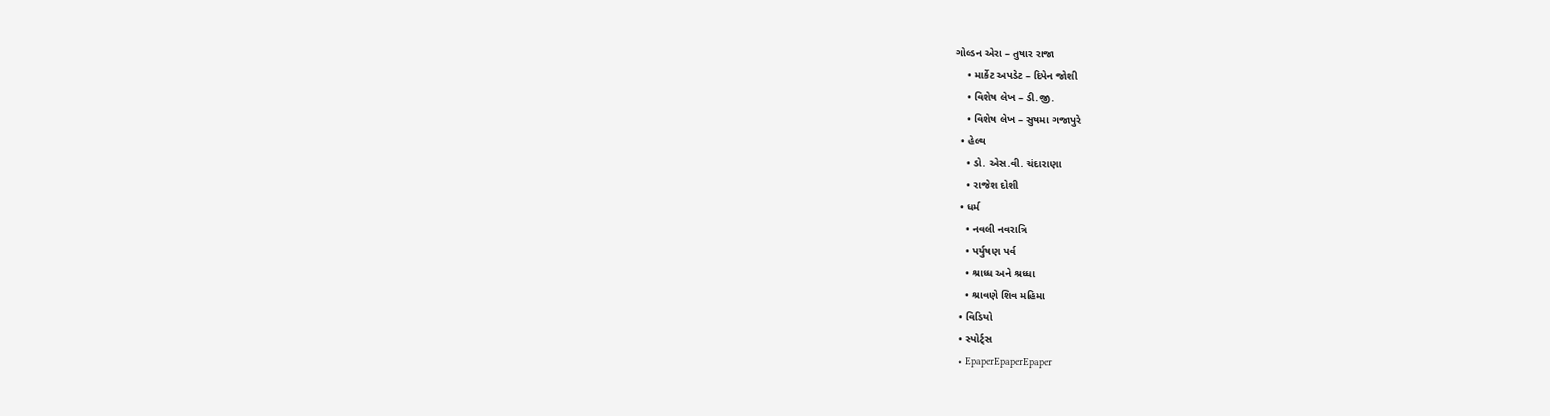ગોલ્ડન એરા – તુષાર રાજા
    • માર્કેટ અપડેટ – દિપેન જોશી
    • વિશેષ લેખ – ડી.જી.
    • વિશેષ લેખ – સુષમા ગજાપુરે
  • હેલ્થ
    • ડો. એસ.વી. ચંદારાણા
    • રાજેશ દોશી
  • ધર્મ
    • નવલી નવરાત્રિ
    • પર્યુષણ પર્વ
    • શ્રાધ્ધ અને શ્રધ્ધા
    • શ્રાવણે શિવ મહિમા
  • વિડિયો
  • સ્પોર્ટ્સ
  • EpaperEpaperEpaper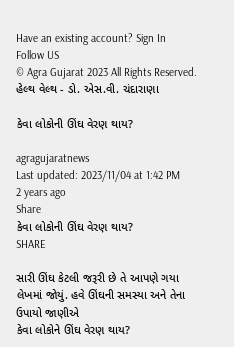Have an existing account? Sign In
Follow US
© Agra Gujarat 2023 All Rights Reserved.
હેલ્થ વેલ્થ - ડો. એસ.વી. ચંદારાણા

કેવા લોકોની ઊંઘ વેરણ થાય?

agragujaratnews
Last updated: 2023/11/04 at 1:42 PM
2 years ago
Share
કેવા લોકોની ઊંઘ વેરણ થાય?
SHARE

સારી ઊંઘ કેટલી જરૂરી છે તે આપણે ગયા લેખમાં જોયું. હવે ઊંઘની સમસ્યા અને તેના ઉપાયો જાણીએ
કેવા લોકોને ઊંઘ વેરણ થાય?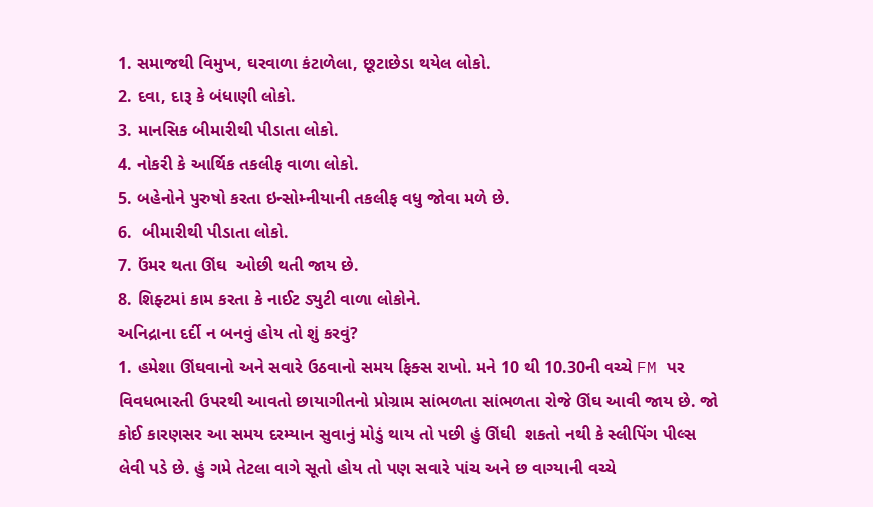1. સમાજથી વિમુખ, ઘરવાળા કંટાળેલા, છૂટાછેડા થયેલ લોકો.
2. દવા, દારૂ કે બંધાણી લોકો.
3. માનસિક બીમારીથી પીડાતા લોકો.
4. નોકરી કે આર્થિક તકલીફ વાળા લોકો.
5. બહેનોને પુરુષો કરતા ઇન્સોમ્નીયાની તકલીફ વધુ જોવા મળે છે.
6.  બીમારીથી પીડાતા લોકો.
7. ઉંમર થતા ઊંઘ  ઓછી થતી જાય છે.
8. શિફ્ટમાં કામ કરતા કે નાઈટ ડ્યુટી વાળા લોકોને.
અનિદ્રાના દર્દી ન બનવું હોય તો શું કરવું?
1. હમેશા ઊંઘવાનો અને સવારે ઉઠવાનો સમય ફિક્સ રાખો. મને 10 થી 10.30ની વચ્ચે FM પર વિવધભારતી ઉપરથી આવતો છાયાગીતનો પ્રોગ્રામ સાંભળતા સાંભળતા રોજે ઊંઘ આવી જાય છે. જો કોઈ કારણસર આ સમય દરમ્યાન સુવાનું મોડું થાય તો પછી હું ઊંઘી  શકતો નથી કે સ્લીપિંગ પીલ્સ લેવી પડે છે. હું ગમે તેટલા વાગે સૂતો હોય તો પણ સવારે પાંચ અને છ વાગ્યાની વચ્ચે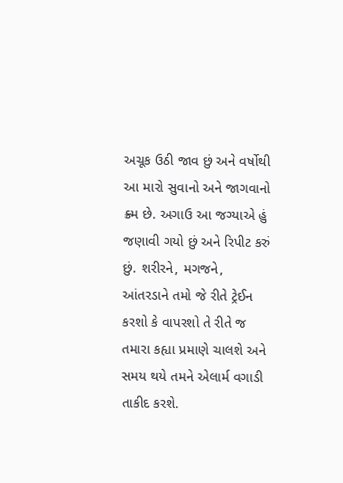અચૂક ઉઠી જાવ છું અને વર્ષોથી આ મારો સુવાનો અને જાગવાનો ક્ર્મ છે. અગાઉ આ જગ્યાએ હું જણાવી ગયો છું અને રિપીટ કરું છું. શરીરને, મગજને, આંતરડાને તમો જે રીતે ટ્રેઈન કરશો કે વાપરશો તે રીતે જ તમારા કહ્યા પ્રમાણે ચાલશે અને સમય થયે તમને એલાર્મ વગાડી તાકીદ કરશે.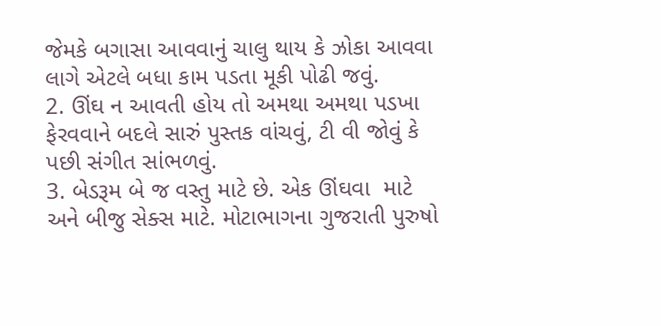જેમકે બગાસા આવવાનું ચાલુ થાય કે ઝોકા આવવા લાગે એટલે બધા કામ પડતા મૂકી પોઢી જવું.
2. ઊંઘ ન આવતી હોય તો અમથા અમથા પડખા ફેરવવાને બદલે સારું પુસ્તક વાંચવું, ટી વી જોવું કે પછી સંગીત સાંભળવું.
3. બેડરૂમ બે જ વસ્તુ માટે છે. એક ઊંઘવા  માટે અને બીજુ સેક્સ માટે. મોટાભાગના ગુજરાતી પુરુષો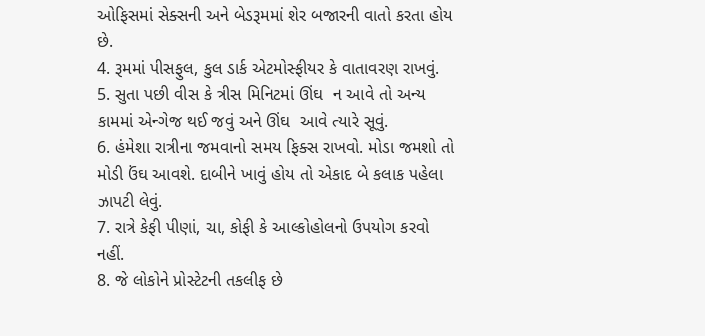ઓફિસમાં સેક્સની અને બેડરૂમમાં શેર બજારની વાતો કરતા હોય છે.
4. રૂમમાં પીસફુલ, કુલ ડાર્ક એટમોસ્ફીયર કે વાતાવરણ રાખવું.
5. સુતા પછી વીસ કે ત્રીસ મિનિટમાં ઊંઘ  ન આવે તો અન્ય કામમાં એન્ગેજ થઈ જવું અને ઊંઘ  આવે ત્યારે સૂવું.
6. હંમેશા રાત્રીના જમવાનો સમય ફિક્સ રાખવો. મોડા જમશો તો મોડી ઉંઘ આવશે. દાબીને ખાવું હોય તો એકાદ બે કલાક પહેલા ઝાપટી લેવું.
7. રાત્રે કેફી પીણાં, ચા, કોફી કે આલ્કોહોલનો ઉપયોગ કરવો નહીં.
8. જે લોકોને પ્રોસ્ટેટની તકલીફ છે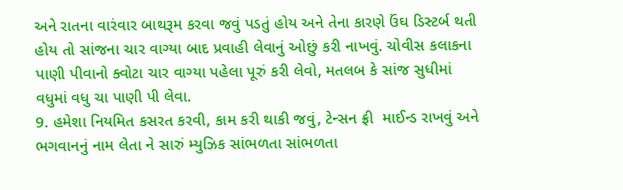અને રાતના વારંવાર બાથરૂમ કરવા જવું પડતું હોય અને તેના કારણે ઉંઘ ડિસ્ટર્બ થતી હોય તો સાંજના ચાર વાગ્યા બાદ પ્રવાહી લેવાનું ઓછું કરી નાખવું. ચોવીસ કલાકના પાણી પીવાનો ક્વોટા ચાર વાગ્યા પહેલા પૂરું કરી લેવો, મતલબ કે સાંજ સુધીમાં વધુમાં વધુ ચા પાણી પી લેવા.
9. હમેશા નિયમિત કસરત કરવી, કામ કરી થાકી જવું, ટેન્સન ફ્રી  માઈન્ડ રાખવું અને ભગવાનનું નામ લેતા ને સારું મ્યુઝિક સાંભળતા સાંભળતા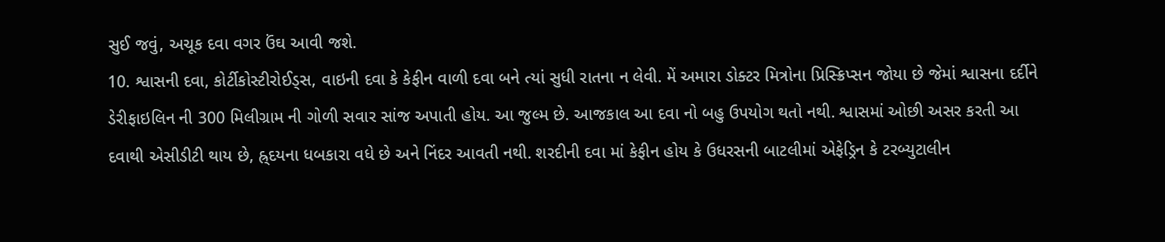સુઈ જવું, અચૂક દવા વગર ઉંઘ આવી જશે.
10. શ્વાસની દવા, કોર્ટીકોસ્ટીરોઈડ્સ, વાઇની દવા કે કેફીન વાળી દવા બને ત્યાં સુધી રાતના ન લેવી. મેં અમારા ડોક્ટર મિત્રોના પ્રિસ્ક્રિપ્સન જોયા છે જેમાં શ્વાસના દર્દીને ડેરીફાઇલિન ની 300 મિલીગ્રામ ની ગોળી સવાર સાંજ અપાતી હોય. આ જુલ્મ છે. આજકાલ આ દવા નો બહુ ઉપયોગ થતો નથી. શ્વાસમાં ઓછી અસર કરતી આ દવાથી એસીડીટી થાય છે, હ્ર્દયના ધબકારા વધે છે અને નિંદર આવતી નથી. શરદીની દવા માં કેફીન હોય કે ઉધરસની બાટલીમાં એફેડ્રિન કે ટરબ્યુટાલીન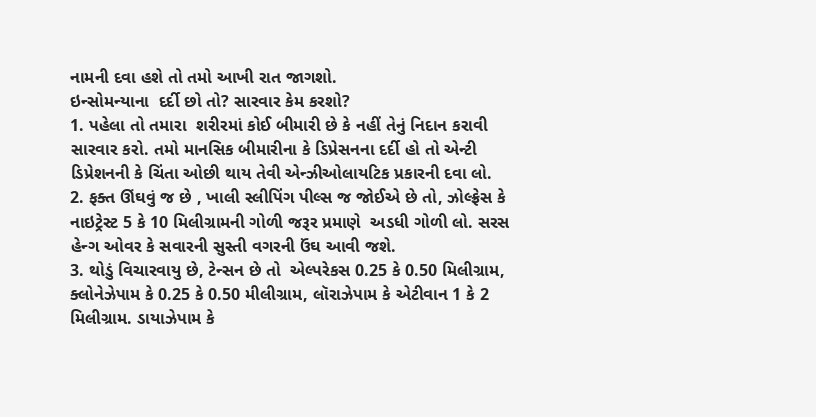નામની દવા હશે તો તમો આખી રાત જાગશો.
ઇન્સોમન્યાના  દર્દી છો તો? સારવાર કેમ કરશો?
1. પહેલા તો તમારા  શરીરમાં કોઈ બીમારી છે કે નહીં તેનું નિદાન કરાવી સારવાર કરો. તમો માનસિક બીમારીના કે ડિપ્રેસનના દર્દી હો તો એન્ટી ડિપ્રેશનની કે ચિંતા ઓછી થાય તેવી એન્ઝીઓલાયટિક પ્રકારની દવા લો.
2. ફક્ત ઊંઘવું જ છે , ખાલી સ્લીપિંગ પીલ્સ જ જોઈએ છે તો, ઝોલ્ફ્રેસ કે નાઇટ્રેસ્ટ 5 કે 10 મિલીગ્રામની ગોળી જરૂર પ્રમાણે  અડધી ગોળી લો. સરસ હેન્ગ ઓવર કે સવારની સુસ્તી વગરની ઉંઘ આવી જશે.
3. થોડું વિચારવાયુ છે, ટેન્સન છે તો  એલ્પરેકસ 0.25 કે 0.50 મિલીગ્રામ, ક્લોનેઝેપામ કે 0.25 કે 0.50 મીલીગ્રામ, લૉરાઝેપામ કે એટીવાન 1 કે 2 મિલીગ્રામ. ડાયાઝેપામ કે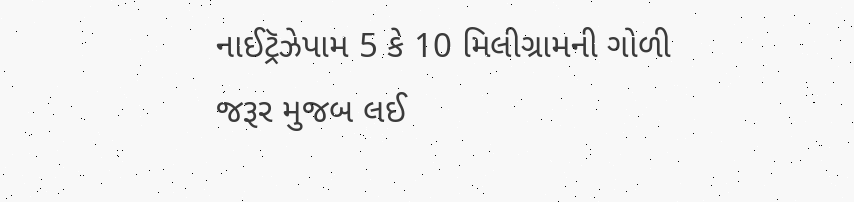નાઈટ્રૅઝેપામ 5 કે 10 મિલીગ્રામની ગોળી જરૂર મુજબ લઈ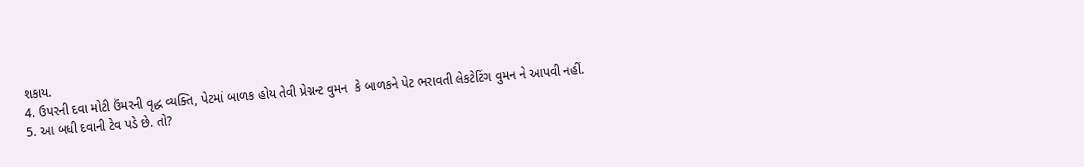શકાય.
4. ઉપરની દવા મોટી ઉંમરની વૃદ્ધ વ્યક્તિ, પેટમાં બાળક હોય તેવી પ્રેગ્નન્ટ વુમન  કે બાળકને પેટ ભરાવતી લેકટેટિંગ વુમન ને આપવી નહીં.
5. આ બધી દવાની ટેવ પડે છે. તો?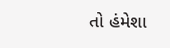તો હંમેશા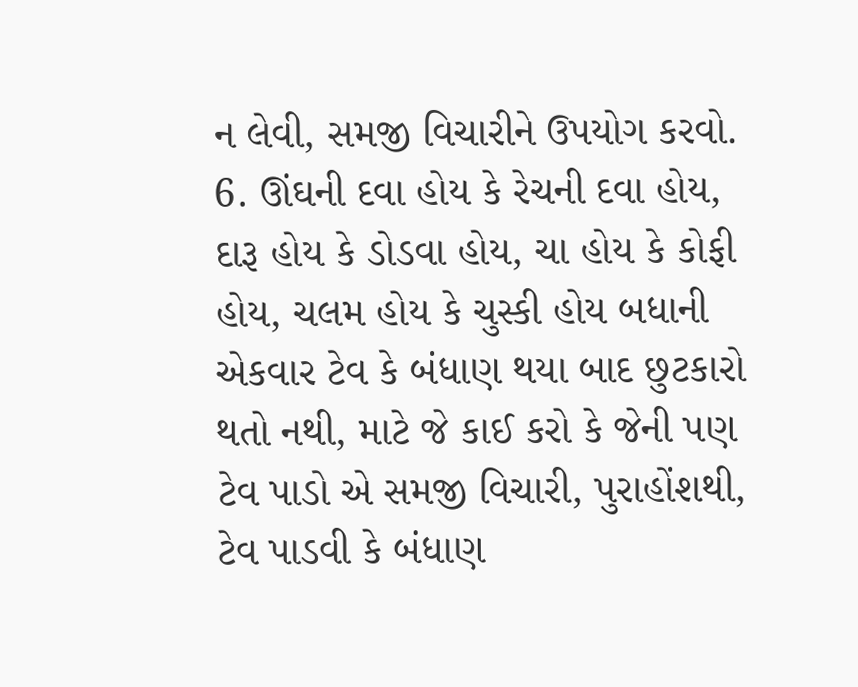ન લેવી, સમજી વિચારીને ઉપયોગ કરવો.
6. ઊંઘની દવા હોય કે રેચની દવા હોય, દારૂ હોય કે ડોડવા હોય, ચા હોય કે કોફી હોય, ચલમ હોય કે ચુસ્કી હોય બધાની એકવાર ટેવ કે બંધાણ થયા બાદ છુટકારો થતો નથી, માટે જે કાઈ કરો કે જેની પણ ટેવ પાડો એ સમજી વિચારી, પુરાહોંશથી, ટેવ પાડવી કે બંધાણ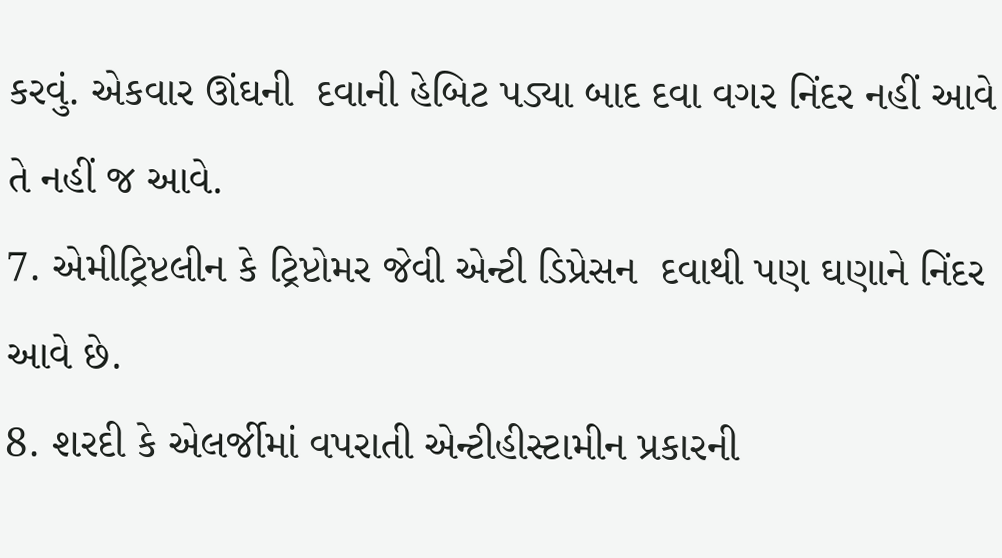કરવું. એકવાર ઊંઘની  દવાની હેબિટ પડ્યા બાદ દવા વગર નિંદર નહીં આવે તે નહીં જ આવે.
7. એમીટ્રિપ્ટલીન કે ટ્રિપ્ટોમર જેવી એન્ટી ડિપ્રેસન  દવાથી પણ ઘણાને નિંદર આવે છે.
8. શરદી કે એલર્જીમાં વપરાતી એન્ટીહીસ્ટામીન પ્રકારની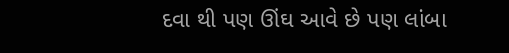દવા થી પણ ઊંઘ આવે છે પણ લાંબા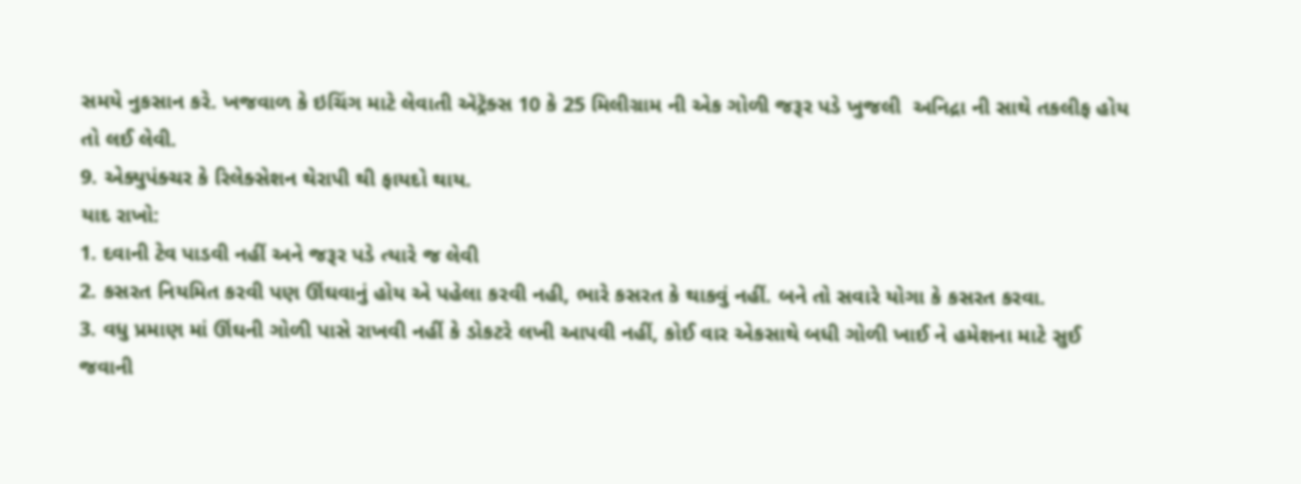સમયે નુકસાન કરે. ખજવાળ કે ઇચિંગ માટે લેવાતી ઍટ્રૅક્સ 10 કે 25 મિલીગ્રામ ની એક ગોળી જરૂર પડે ખુજલી  અનિદ્રા ની સાથે તકલીફ હોય તો લઈ લેવી.
9. એક્યુપંક્ચર કે રિલેક્સેશન થેરાપી થી ફાયદો થાય.
યાદ રાખો:
1. દવાની ટેવ પાડવી નહીં અને જરૂર પડે ત્યારે જ લેવી
2. કસરત નિયમિત કરવી પણ ઊંઘવાનું હોય એ પહેલા કરવી નહી, ભારે કસરત કે થાકવું નહીં. બને તો સવારે યોગા કે કસરત કરવા.
3. વધુ પ્રમાણ માં ઊંઘની ગોળી પાસે રાખવી નહીં કે ડોકટરે લખી આપવી નહીં, કોઈ વાર એકસાથે બધી ગોળી ખાઈ ને હમેશના માટે સુઈ જવાની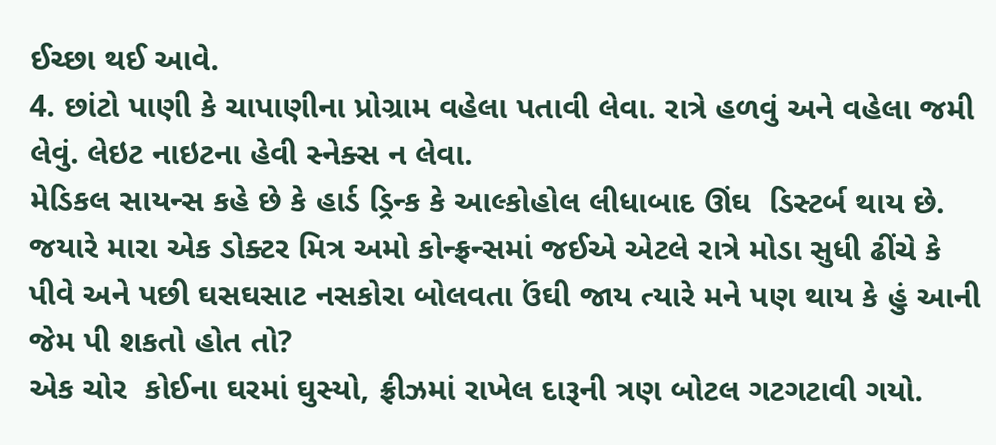ઈચ્છા થઈ આવે.
4. છાંટો પાણી કે ચાપાણીના પ્રોગ્રામ વહેલા પતાવી લેવા. રાત્રે હળવું અને વહેલા જમી લેવું. લેઇટ નાઇટના હેવી સ્નેક્સ ન લેવા.
મેડિકલ સાયન્સ કહે છે કે હાર્ડ ડ્રિન્ક કે આલ્કોહોલ લીધાબાદ ઊંઘ  ડિસ્ટર્બ થાય છે. જયારે મારા એક ડોક્ટર મિત્ર અમો કોન્ફ્રન્સમાં જઈએ એટલે રાત્રે મોડા સુધી ઢીંચે કે પીવે અને પછી ઘસઘસાટ નસકોરા બોલવતા ઉંઘી જાય ત્યારે મને પણ થાય કે હું આની જેમ પી શકતો હોત તો?
એક ચોર  કોઈના ઘરમાં ઘુસ્યો, ફ્રીઝમાં રાખેલ દારૂની ત્રણ બોટલ ગટગટાવી ગયો.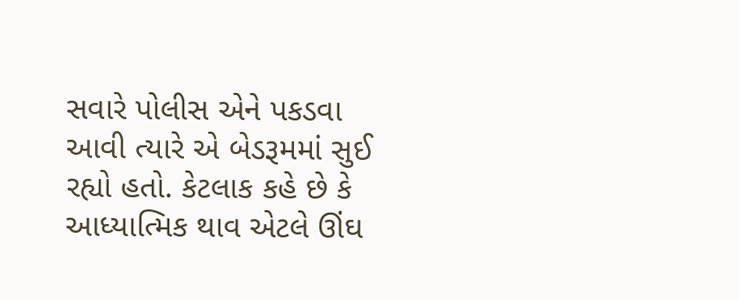સવારે પોલીસ એને પકડવા આવી ત્યારે એ બેડરૂમમાં સુઈ રહ્યો હતો. કેટલાક કહે છે કે આધ્યાત્મિક થાવ એટલે ઊંઘ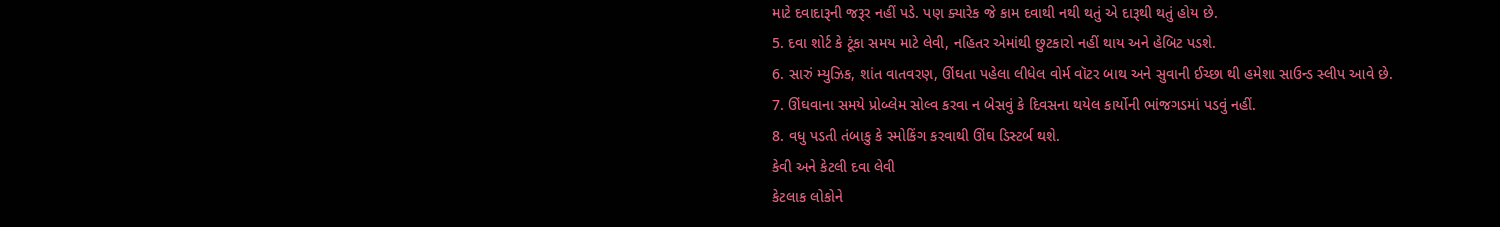માટે દવાદારૂની જરૂર નહીં પડે. પણ ક્યારેક જે કામ દવાથી નથી થતું એ દારૂથી થતું હોય છે.
5. દવા શોર્ટ કે ટૂંકા સમય માટે લેવી, નહિતર એમાંથી છુટકારો નહીં થાય અને હેબિટ પડશે.
6. સારું મ્યુઝિક, શાંત વાતવરણ, ઊંઘતા પહેલા લીધેલ વોર્મ વૉટર બાથ અને સુવાની ઈચ્છા થી હમેશા સાઉન્ડ સ્લીપ આવે છે.
7. ઊંઘવાના સમયે પ્રોબ્લેમ સોલ્વ કરવા ન બેસવું કે દિવસના થયેલ કાર્યોની ભાંજગડમાં પડવું નહીં.
8. વધુ પડતી તંબાકુ કે સ્મોકિંગ કરવાથી ઊંઘ ડિસ્ટર્બ થશે.
કેવી અને કેટલી દવા લેવી
કેટલાક લોકોને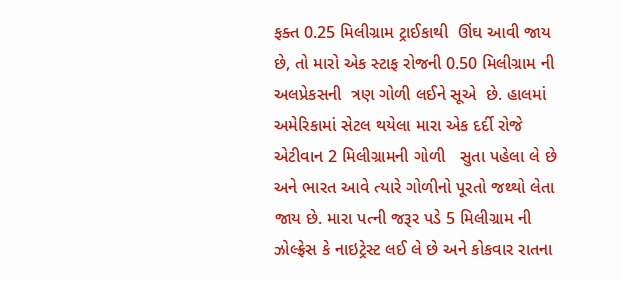ફક્ત 0.25 મિલીગ્રામ ટ્રાઈકાથી  ઊંઘ આવી જાય છે, તો મારો એક સ્ટાફ રોજની 0.50 મિલીગ્રામ ની અલપ્રેકસની  ત્રણ ગોળી લઈને સૂએ  છે. હાલમાં અમેરિકામાં સેટલ થયેલા મારા એક દર્દી રોજે એટીવાન 2 મિલીગ્રામની ગોળી   સુતા પહેલા લે છે અને ભારત આવે ત્યારે ગોળીનો પૂરતો જથ્થો લેતા જાય છે. મારા પત્ની જરૂર પડે 5 મિલીગ્રામ ની ઝોલ્ફ્રેસ કે નાઇટ્રેસ્ટ લઈ લે છે અને કોકવાર રાતના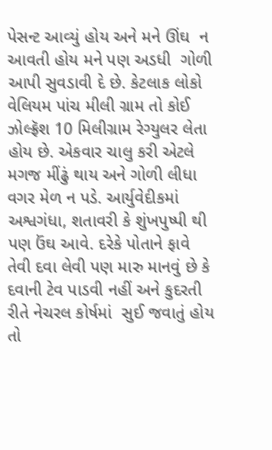પેસન્ટ આવ્યું હોય અને મને ઊંઘ  ન આવતી હોય મને પણ અડધી  ગોળી આપી સુવડાવી દે છે. કેટલાક લોકો વેલિયમ પાંચ મીલી ગ્રામ તો કોઈ ઝોલ્ફ્રૅશ 10 મિલીગ્રામ રેગ્યુલર લેતા હોય છે. એકવાર ચાલુ કરી એટલે મગજ મીંઢું થાય અને ગોળી લીધા વગર મેળ ન પડે. આર્યુવેદીકમાં  અશ્વગંધા, શતાવરી કે શુંખપુષ્પી થી પણ ઉંઘ આવે. દરેકે પોતાને ફાવે તેવી દવા લેવી પણ મારુ માનવું છે કે દવાની ટેવ પાડવી નહીં અને કુદરતી રીતે નેચરલ કોર્ષમાં  સુઈ જવાતું હોય તો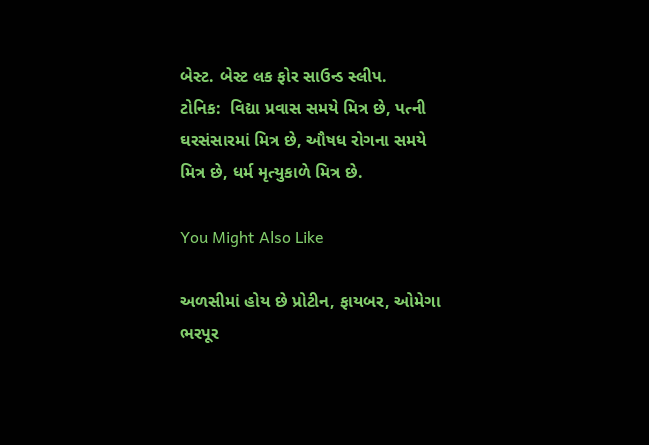બેસ્ટ. બેસ્ટ લક ફોર સાઉન્ડ સ્લીપ.
ટોનિક:  વિદ્યા પ્રવાસ સમયે મિત્ર છે, પત્ની ઘરસંસારમાં મિત્ર છે, ઔષધ રોગના સમયે મિત્ર છે, ધર્મ મૃત્યુકાળે મિત્ર છે.

You Might Also Like

અળસીમાં હોય છે પ્રોટીન, ફાયબર, ઓમેગા ભરપૂર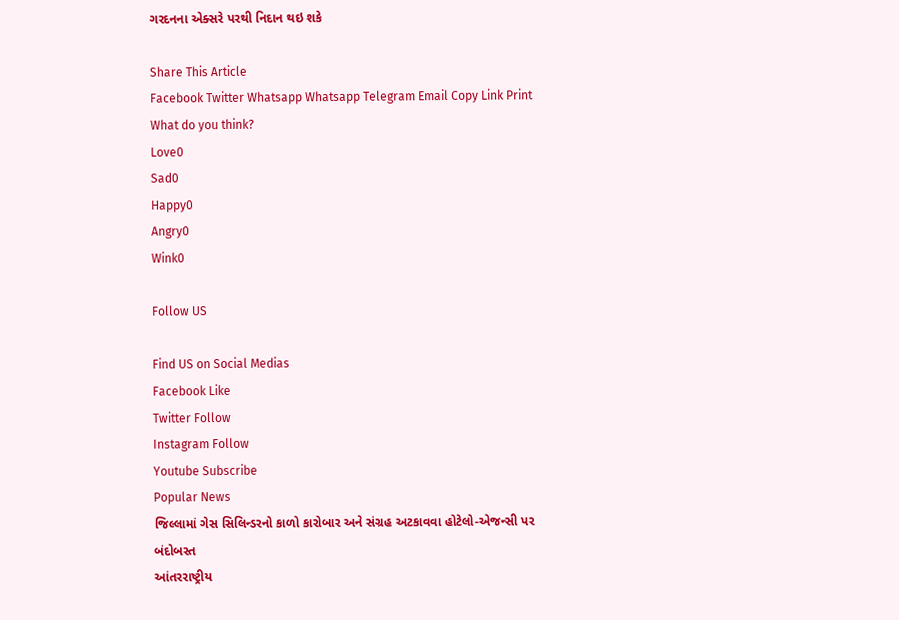ગરદનના એક્સરે પરથી નિદાન થઇ શકે

Share This Article
Facebook Twitter Whatsapp Whatsapp Telegram Email Copy Link Print
What do you think?
Love0
Sad0
Happy0
Angry0
Wink0

Follow US

Find US on Social Medias
Facebook Like
Twitter Follow
Instagram Follow
Youtube Subscribe
Popular News
જિલ્લામાં ગેસ સિલિન્ડરનો કાળો કારોબાર અને સંગ્રહ અટકાવવા હોટેલો-એજન્સી પર બંદોબસ્ત
આંતરરાષ્ટ્રીય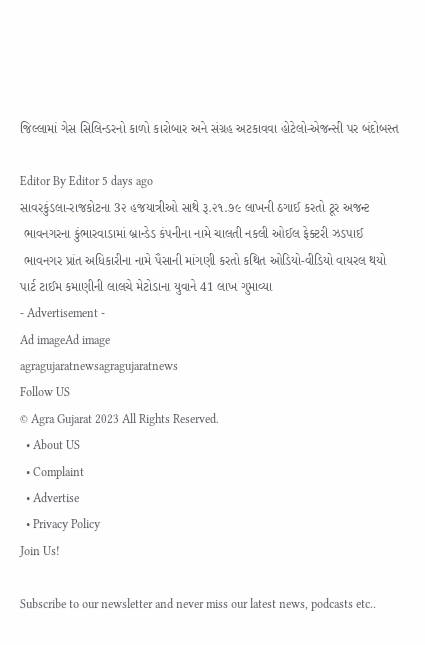જિલ્લામાં ગેસ સિલિન્ડરનો કાળો કારોબાર અને સંગ્રહ અટકાવવા હોટેલો-એજન્સી પર બંદોબસ્ત

Editor By Editor 5 days ago
સાવરકુંડલા-રાજકોટના 3૨ હજયાત્રીઓ સાથે રૂ.૨૧.૭૯ લાખની ઠગાઈ કરતો ટૂર અજન્ટ
 ભાવનગરના કુંભારવાડામાં બ્રાન્ડેડ કંપનીના નામે ચાલતી નકલી ઓઈલ ફેક્ટરી ઝડપાઈ
 ભાવનગર પ્રાંત અધિકારીના નામે પૈસાની માંગણી કરતો કથિત ઓડિયો-વીડિયો વાયરલ થયો
પાર્ટ ટાઈમ કમાણીની લાલચે મેટોડાના યુવાને 41 લાખ ગુમાવ્યા
- Advertisement -
Ad imageAd image
agragujaratnewsagragujaratnews
Follow US
© Agra Gujarat 2023 All Rights Reserved.
  • About US
  • Complaint
  • Advertise
  • Privacy Policy
Join Us!

Subscribe to our newsletter and never miss our latest news, podcasts etc..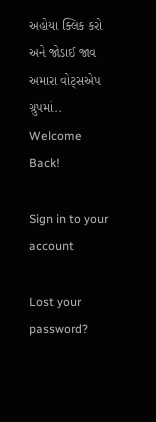અહોયા ક્લિક કરો અને જોડાઈ જાવ અમારા વોટ્સએપ ગ્રુપમાં..
Welcome Back!

Sign in to your account

Lost your password?